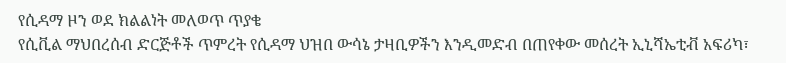የሲዳማ ዞን ወደ ክልልነት መለወጥ ጥያቄ
የሲቪል ማህበረሰብ ድርጅቶች ጥምረት የሲዳማ ህዝበ ውሳኔ ታዛቢዎችን እንዲመድብ በጠየቀው መሰረት ኢኒሻኤቲቭ አፍሪካ፣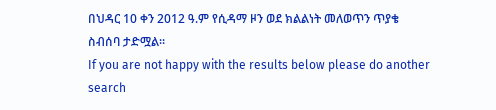በህዳር 10 ቀን 2012 ዓ.ም የሲዳማ ዞን ወደ ክልልነት መለወጥን ጥያቄ ስብሰባ ታድሟል።
If you are not happy with the results below please do another search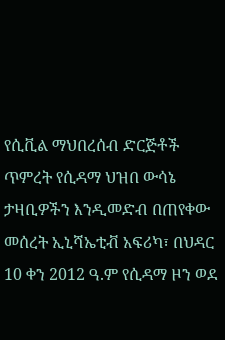የሲቪል ማህበረሰብ ድርጅቶች ጥምረት የሲዳማ ህዝበ ውሳኔ ታዛቢዎችን እንዲመድብ በጠየቀው መሰረት ኢኒሻኤቲቭ አፍሪካ፣ በህዳር 10 ቀን 2012 ዓ.ም የሲዳማ ዞን ወደ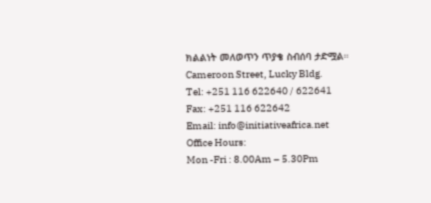ክልልነት መለወጥን ጥያቄ ስብሰባ ታድሟል።
Cameroon Street, Lucky Bldg.
Tel: +251 116 622640 / 622641
Fax: +251 116 622642
Email: info@initiativeafrica.net
Office Hours:
Mon -Fri : 8.00Am – 5.30Pm